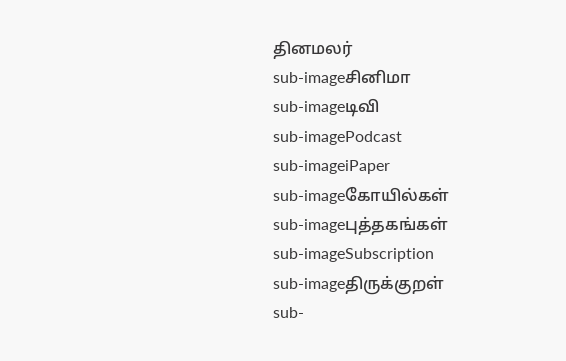தினமலர்
sub-imageசினிமா
sub-imageடிவி
sub-imagePodcast
sub-imageiPaper
sub-imageகோயில்கள்
sub-imageபுத்தகங்கள்
sub-imageSubscription
sub-imageதிருக்குறள்
sub-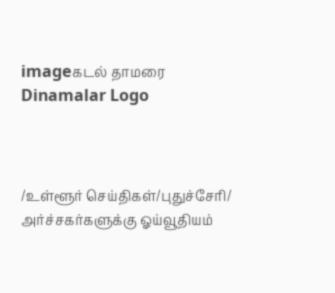imageகடல் தாமரை
Dinamalar Logo



/உள்ளூர் செய்திகள்/புதுச்சேரி/ அர்ச்சகர்களுக்கு ஓய்வூதியம்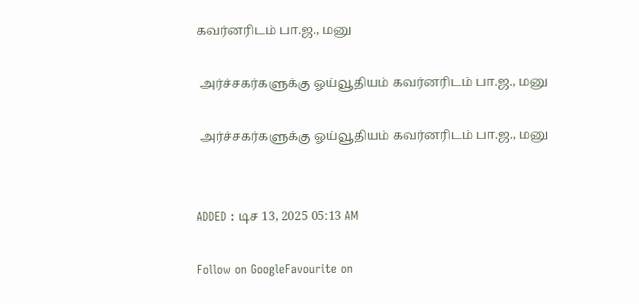கவர்னரிடம் பா.ஜ., மனு

 அர்ச்சகர்களுக்கு ஓய்வூதியம் கவர்னரிடம் பா.ஜ., மனு

 அர்ச்சகர்களுக்கு ஓய்வூதியம் கவர்னரிடம் பா.ஜ., மனு


ADDED : டிச 13, 2025 05:13 AM

Follow on GoogleFavourite on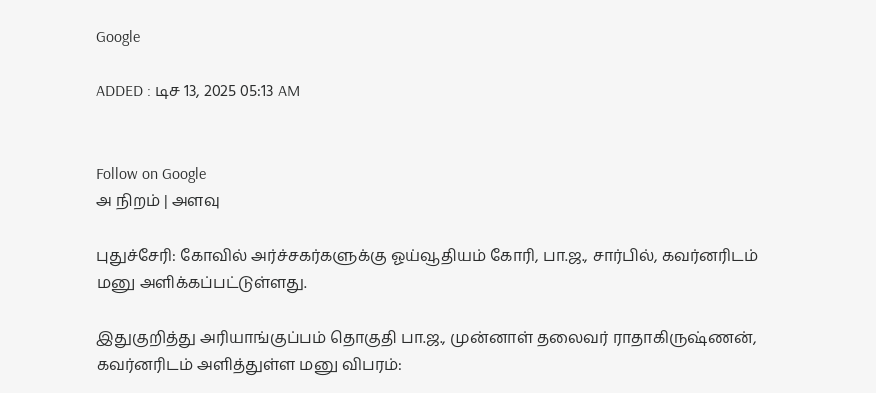Google

ADDED : டிச 13, 2025 05:13 AM


Follow on Google
அ நிறம் | அளவு

புதுச்சேரி: கோவில் அர்ச்சகர்களுக்கு ஓய்வூதியம் கோரி, பா.ஜ., சார்பில், கவர்னரிடம் மனு அளிக்கப்பட்டுள்ளது.

இதுகுறித்து அரியாங்குப்பம் தொகுதி பா.ஜ., முன்னாள் தலைவர் ராதாகிருஷ்ணன், கவர்னரிடம் அளித்துள்ள மனு விபரம்: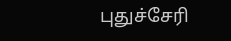புதுச்சேரி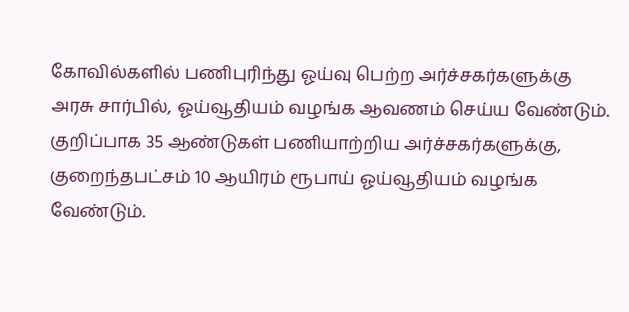கோவில்களில் பணிபுரிந்து ஓய்வு பெற்ற அர்ச்சகர்களுக்கு அரசு சார்பில், ஓய்வூதியம் வழங்க ஆவணம் செய்ய வேண்டும். குறிப்பாக 35 ஆண்டுகள் பணியாற்றிய அர்ச்சகர்களுக்கு, குறைந்தபட்சம் 10 ஆயிரம் ரூபாய் ஓய்வூதியம் வழங்க வேண்டும்.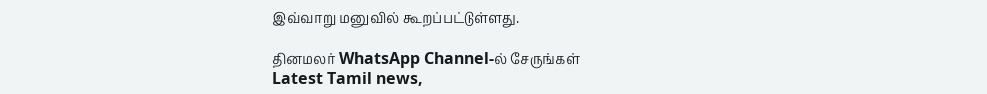இவ்வாறு மனுவில் கூறப்பட்டுள்ளது.

தினமலர் WhatsApp Channel-ல் சேருங்கள்
Latest Tamil news,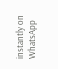instantly on WhatsApp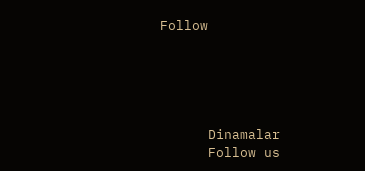Follow





      Dinamalar
      Follow us